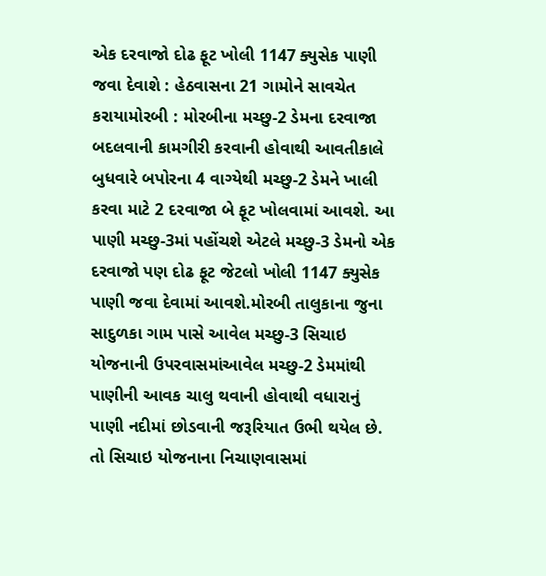એક દરવાજો દોઢ ફૂટ ખોલી 1147 ક્યુસેક પાણી જવા દેવાશે : હેઠવાસના 21 ગામોને સાવચેત કરાયામોરબી : મોરબીના મચ્છુ-2 ડેમના દરવાજા બદલવાની કામગીરી કરવાની હોવાથી આવતીકાલે બુધવારે બપોરના 4 વાગ્યેથી મચ્છુ-2 ડેમને ખાલી કરવા માટે 2 દરવાજા બે ફૂટ ખોલવામાં આવશે. આ પાણી મચ્છુ-3માં પહોંચશે એટલે મચ્છુ-3 ડેમનો એક દરવાજો પણ દોઢ ફૂટ જેટલો ખોલી 1147 ક્યુસેક પાણી જવા દેવામાં આવશે.મોરબી તાલુકાના જુના સાદુળકા ગામ પાસે આવેલ મચ્છુ-3 સિચાઇ યોજનાની ઉપરવાસમાંઆવેલ મચ્છુ-2 ડેમમાંથી પાણીની આવક ચાલુ થવાની હોવાથી વધારાનું પાણી નદીમાં છોડવાની જરૂરિયાત ઉભી થયેલ છે. તો સિચાઇ યોજનાના નિચાણવાસમાં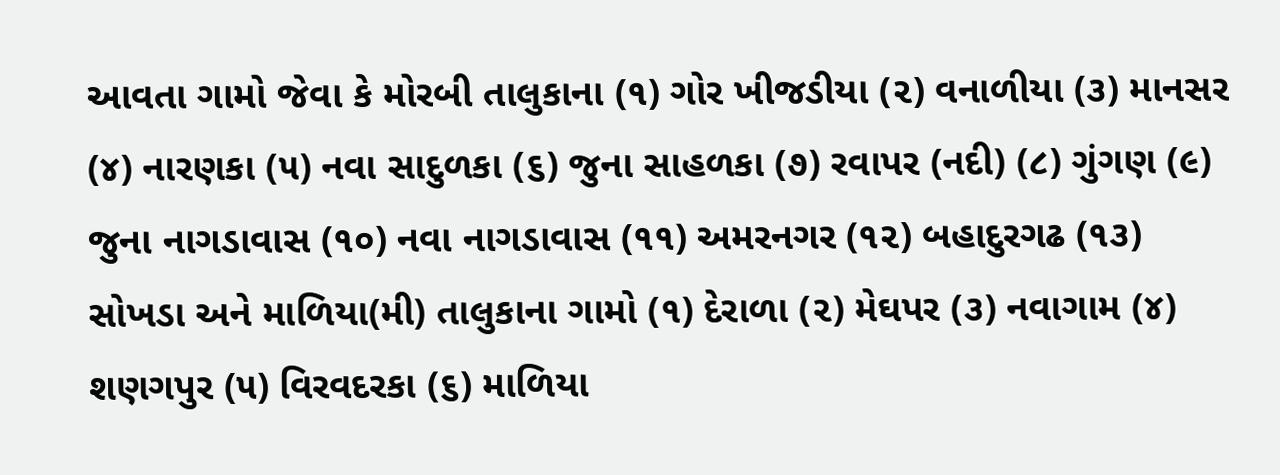આવતા ગામો જેવા કે મોરબી તાલુકાના (૧) ગોર ખીજડીયા (૨) વનાળીયા (૩) માનસર (૪) નારણકા (૫) નવા સાદુળકા (૬) જુના સાહળકા (૭) રવાપર (નદી) (૮) ગુંગણ (૯) જુના નાગડાવાસ (૧૦) નવા નાગડાવાસ (૧૧) અમરનગર (૧૨) બહાદુરગઢ (૧૩) સોખડા અને માળિયા(મી) તાલુકાના ગામો (૧) દેરાળા (૨) મેઘપર (૩) નવાગામ (૪) શણગપુર (૫) વિરવદરકા (૬) માળિયા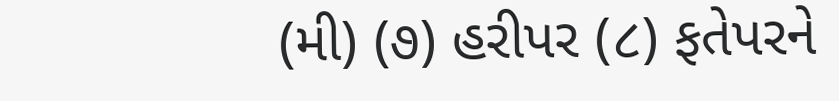(મી) (૭) હરીપર (૮) ફતેપરને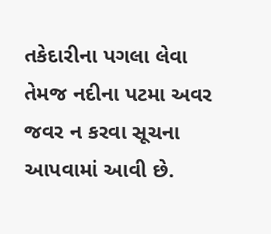તકેદારીના પગલા લેવા તેમજ નદીના પટમા અવર જવર ન કરવા સૂચના આપવામાં આવી છે.